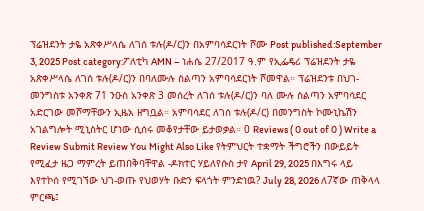ፕሬዝደንት ታዬ አጽቀሥላሴ ለገሰ ቱሉ(ዶ/ር)ን በአምባሳደርነት ሾሙ Post published:September 3, 2025 Post category:ፖለቲካ AMN – ነሐሴ 27/2017 ዓ.ም የኢፌዴሪ ፕሬዝደንት ታዬ አጽቀሥላሴ ለገሰ ቱሉ(ዶ/ር)ን በባለሙሉ ስልጣን አምባሳደርነት ሾመዋል። ፕሬዝደንቱ በህገ-መንግስቱ አንቀጽ 71 ንዑስ አንቀጽ 3 መሰረት ለገሰ ቱሉ(ዶ/ር)ን ባለ ሙሉ ስልጣን አምባሳደር አድርገው መሾማቸውን ኢዜአ ዘግቧል። አምባሳደር ለገሰ ቱሉ(ዶ/ር) በመንግስት ኮሙኒኬሽን አገልግሎት ሚኒስትር ሆነው ሲሰሩ መቆየታቸው ይታወቃል። 0 Reviews ( 0 out of 0 ) Write a Review Submit Review You Might Also Like የትምህርት ተቋማት ችግሮችን በውይይት የሚፈታ ዜጋ ማምረት ይጠበቅባቸዋል -ዶክተር ሃይለየሱስ ታየ April 29, 2025 በእግሩ ላይ እየተኮሰ የሚገኘው ህገ-ወጡ የህወሃት ቡድን ፍላጎት ምንድነዉ? July 28, 2026 ለ7ኛው ጠቅላላ ምርጫ፤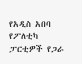የአዲስ አበባ የፖለቲካ ፓርቲዎች የጋራ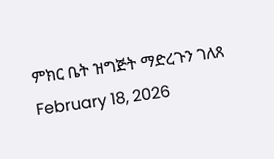ምክር ቤት ዝግጅት ማድረጉን ገለጸ February 18, 2026